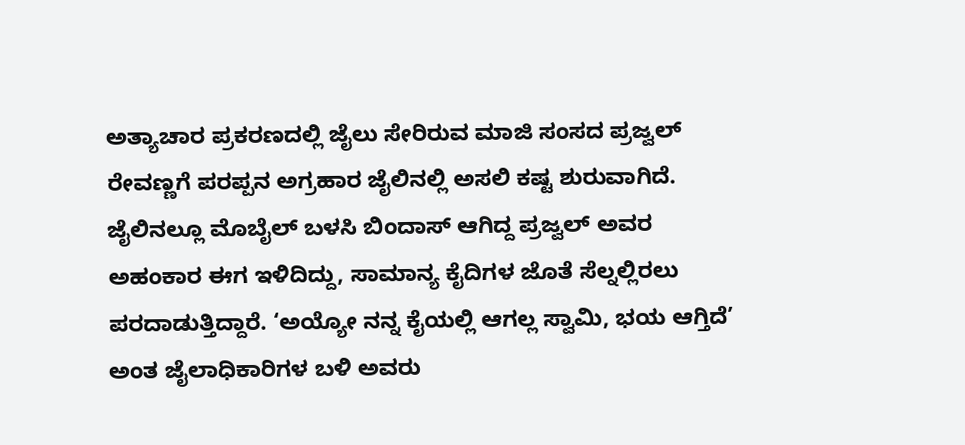ಅತ್ಯಾಚಾರ ಪ್ರಕರಣದಲ್ಲಿ ಜೈಲು ಸೇರಿರುವ ಮಾಜಿ ಸಂಸದ ಪ್ರಜ್ವಲ್ ರೇವಣ್ಣಗೆ ಪರಪ್ಪನ ಅಗ್ರಹಾರ ಜೈಲಿನಲ್ಲಿ ಅಸಲಿ ಕಷ್ಟ ಶುರುವಾಗಿದೆ. ಜೈಲಿನಲ್ಲೂ ಮೊಬೈಲ್ ಬಳಸಿ ಬಿಂದಾಸ್ ಆಗಿದ್ದ ಪ್ರಜ್ವಲ್ ಅವರ ಅಹಂಕಾರ ಈಗ ಇಳಿದಿದ್ದು, ಸಾಮಾನ್ಯ ಕೈದಿಗಳ ಜೊತೆ ಸೆಲ್ನಲ್ಲಿರಲು ಪರದಾಡುತ್ತಿದ್ದಾರೆ. ‘ಅಯ್ಯೋ ನನ್ನ ಕೈಯಲ್ಲಿ ಆಗಲ್ಲ ಸ್ವಾಮಿ, ಭಯ ಆಗ್ತಿದೆ’ ಅಂತ ಜೈಲಾಧಿಕಾರಿಗಳ ಬಳಿ ಅವರು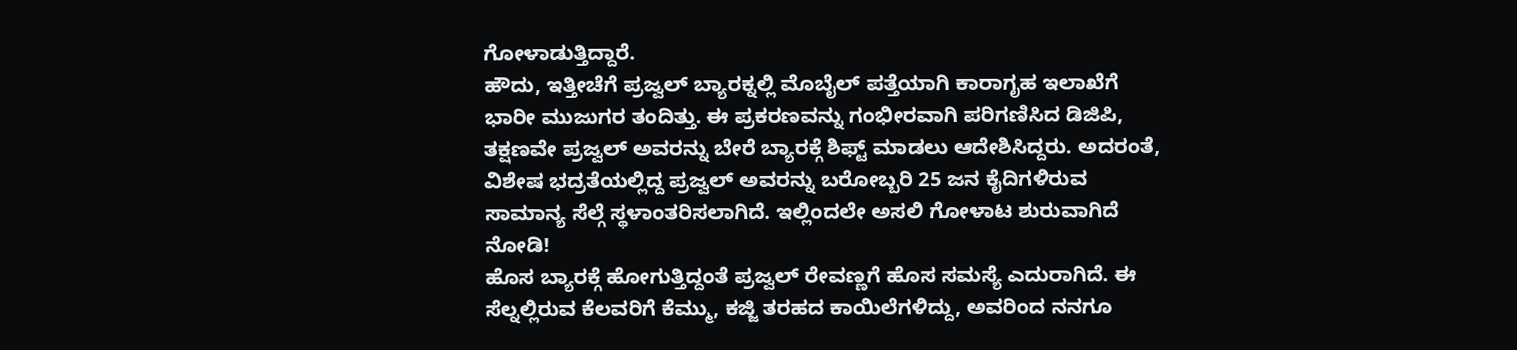ಗೋಳಾಡುತ್ತಿದ್ದಾರೆ.
ಹೌದು, ಇತ್ತೀಚೆಗೆ ಪ್ರಜ್ವಲ್ ಬ್ಯಾರಕ್ನಲ್ಲಿ ಮೊಬೈಲ್ ಪತ್ತೆಯಾಗಿ ಕಾರಾಗೃಹ ಇಲಾಖೆಗೆ ಭಾರೀ ಮುಜುಗರ ತಂದಿತ್ತು. ಈ ಪ್ರಕರಣವನ್ನು ಗಂಭೀರವಾಗಿ ಪರಿಗಣಿಸಿದ ಡಿಜಿಪಿ, ತಕ್ಷಣವೇ ಪ್ರಜ್ವಲ್ ಅವರನ್ನು ಬೇರೆ ಬ್ಯಾರಕ್ಗೆ ಶಿಫ್ಟ್ ಮಾಡಲು ಆದೇಶಿಸಿದ್ದರು. ಅದರಂತೆ, ವಿಶೇಷ ಭದ್ರತೆಯಲ್ಲಿದ್ದ ಪ್ರಜ್ವಲ್ ಅವರನ್ನು ಬರೋಬ್ಬರಿ 25 ಜನ ಕೈದಿಗಳಿರುವ ಸಾಮಾನ್ಯ ಸೆಲ್ಗೆ ಸ್ಥಳಾಂತರಿಸಲಾಗಿದೆ. ಇಲ್ಲಿಂದಲೇ ಅಸಲಿ ಗೋಳಾಟ ಶುರುವಾಗಿದೆ ನೋಡಿ!
ಹೊಸ ಬ್ಯಾರಕ್ಗೆ ಹೋಗುತ್ತಿದ್ದಂತೆ ಪ್ರಜ್ವಲ್ ರೇವಣ್ಣಗೆ ಹೊಸ ಸಮಸ್ಯೆ ಎದುರಾಗಿದೆ. ಈ ಸೆಲ್ನಲ್ಲಿರುವ ಕೆಲವರಿಗೆ ಕೆಮ್ಮು, ಕಜ್ಜಿ ತರಹದ ಕಾಯಿಲೆಗಳಿದ್ದು, ಅವರಿಂದ ನನಗೂ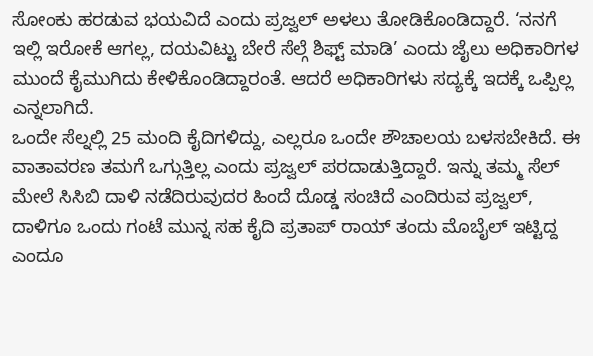ಸೋಂಕು ಹರಡುವ ಭಯವಿದೆ ಎಂದು ಪ್ರಜ್ವಲ್ ಅಳಲು ತೋಡಿಕೊಂಡಿದ್ದಾರೆ. ‘ನನಗೆ ಇಲ್ಲಿ ಇರೋಕೆ ಆಗಲ್ಲ, ದಯವಿಟ್ಟು ಬೇರೆ ಸೆಲ್ಗೆ ಶಿಫ್ಟ್ ಮಾಡಿ’ ಎಂದು ಜೈಲು ಅಧಿಕಾರಿಗಳ ಮುಂದೆ ಕೈಮುಗಿದು ಕೇಳಿಕೊಂಡಿದ್ದಾರಂತೆ. ಆದರೆ ಅಧಿಕಾರಿಗಳು ಸದ್ಯಕ್ಕೆ ಇದಕ್ಕೆ ಒಪ್ಪಿಲ್ಲ ಎನ್ನಲಾಗಿದೆ.
ಒಂದೇ ಸೆಲ್ನಲ್ಲಿ 25 ಮಂದಿ ಕೈದಿಗಳಿದ್ದು, ಎಲ್ಲರೂ ಒಂದೇ ಶೌಚಾಲಯ ಬಳಸಬೇಕಿದೆ. ಈ ವಾತಾವರಣ ತಮಗೆ ಒಗ್ಗುತ್ತಿಲ್ಲ ಎಂದು ಪ್ರಜ್ವಲ್ ಪರದಾಡುತ್ತಿದ್ದಾರೆ. ಇನ್ನು ತಮ್ಮ ಸೆಲ್ ಮೇಲೆ ಸಿಸಿಬಿ ದಾಳಿ ನಡೆದಿರುವುದರ ಹಿಂದೆ ದೊಡ್ಡ ಸಂಚಿದೆ ಎಂದಿರುವ ಪ್ರಜ್ವಲ್, ದಾಳಿಗೂ ಒಂದು ಗಂಟೆ ಮುನ್ನ ಸಹ ಕೈದಿ ಪ್ರತಾಪ್ ರಾಯ್ ತಂದು ಮೊಬೈಲ್ ಇಟ್ಟಿದ್ದ ಎಂದೂ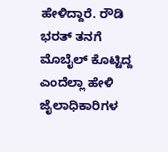ಹೇಳಿದ್ದಾರೆ. ರೌಡಿ ಭರತ್ ತನಗೆ ಮೊಬೈಲ್ ಕೊಟ್ಟಿದ್ದ ಎಂದೆಲ್ಲಾ ಹೇಳಿ ಜೈಲಾಧಿಕಾರಿಗಳ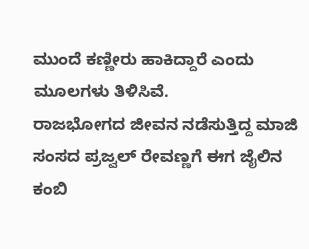ಮುಂದೆ ಕಣ್ಣೀರು ಹಾಕಿದ್ದಾರೆ ಎಂದು ಮೂಲಗಳು ತಿಳಿಸಿವೆ.
ರಾಜಭೋಗದ ಜೀವನ ನಡೆಸುತ್ತಿದ್ದ ಮಾಜಿ ಸಂಸದ ಪ್ರಜ್ವಲ್ ರೇವಣ್ಣಗೆ ಈಗ ಜೈಲಿನ ಕಂಬಿ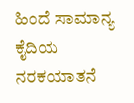ಹಿಂದೆ ಸಾಮಾನ್ಯ ಕೈದಿಯ ನರಕಯಾತನೆ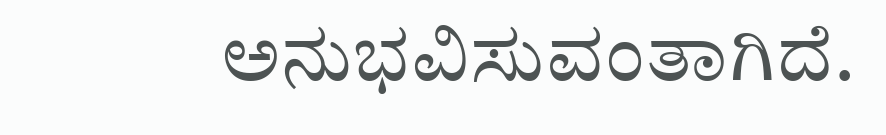ಅನುಭವಿಸುವಂತಾಗಿದೆ.